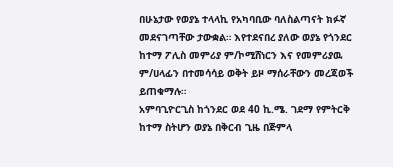በሁኔታው የወያኔ ተላላኪ የአካባቢው ባለስልጣናት ክፉኛ መደናገጣቸው ታውቋል። እየተደናበረ ያለው ወያኔ የጎንደር ከተማ ፖሊስ መምሪያ ም/ኮሚሸነርን እና የመምሪያዉ ም/ሀላፊን በተመሳሳይ ወቅት ይዞ ማሰራቸውን መረጃወች ይጠቁማሉ።
አምባጊዮርጊስ ከጎንደር ወደ 40 ኪ.ሜ. ገደማ የምትርቅ ከተማ ስትሆን ወያኔ በቅርብ ጊዜ በጅምላ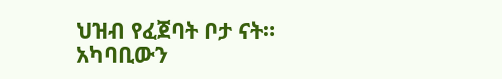ህዝብ የፈጀባት ቦታ ናት። አካባቢውን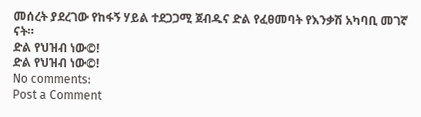መሰረት ያደረገው የከፋኝ ሃይል ተደጋጋሚ ጀብዱና ድል የፈፀመባት የእንቃሽ አካባቢ መገኛ ናት።
ድል የህዝብ ነው©!
ድል የህዝብ ነው©!
No comments:
Post a Comment